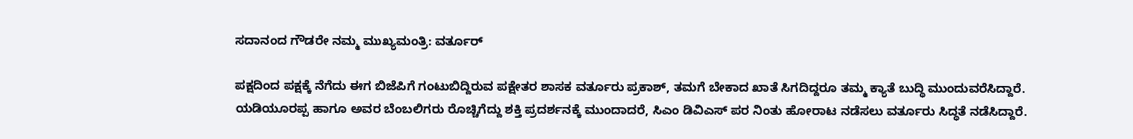ಸದಾನಂದ ಗೌಡರೇ ನಮ್ಮ ಮುಖ್ಯಮಂತ್ರಿ: ವರ್ತೂರ್

ಪಕ್ಷದಿಂದ ಪಕ್ಷಕ್ಕೆ ನೆಗೆದು ಈಗ ಬಿಜೆಪಿಗೆ ಗಂಟುಬಿದ್ದಿರುವ ಪಕ್ಷೇತರ ಶಾಸಕ ವರ್ತೂರು ಪ್ರಕಾಶ್, ತಮಗೆ ಬೇಕಾದ ಖಾತೆ ಸಿಗದಿದ್ದರೂ ತಮ್ಮ ಕ್ಯಾತೆ ಬುದ್ಧಿ ಮುಂದುವರೆಸಿದ್ದಾರೆ.
ಯಡಿಯೂರಪ್ಪ ಹಾಗೂ ಅವರ ಬೆಂಬಲಿಗರು ರೊಚ್ಚಿಗೆದ್ದು ಶಕ್ತಿ ಪ್ರದರ್ಶನಕ್ಕೆ ಮುಂದಾದರೆ, ಸಿಎಂ ಡಿವಿಎಸ್ ಪರ ನಿಂತು ಹೋರಾಟ ನಡೆಸಲು ವರ್ತೂರು ಸಿದ್ಧತೆ ನಡೆಸಿದ್ದಾರೆ.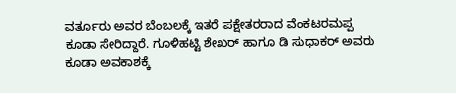ವರ್ತೂರು ಅವರ ಬೆಂಬಲಕ್ಕೆ ಇತರೆ ಪಕ್ಷೇತರರಾದ ವೆಂಕಟರಮಪ್ಪ ಕೂಡಾ ಸೇರಿದ್ದಾರೆ. ಗೂಳಿಹಟ್ಟಿ ಶೇಖರ್ ಹಾಗೂ ಡಿ ಸುಧಾಕರ್ ಅವರು ಕೂಡಾ ಅವಕಾಶಕ್ಕೆ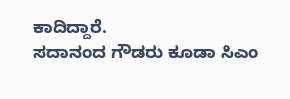ಕಾದಿದ್ದಾರೆ.
ಸದಾನಂದ ಗೌಡರು ಕೂಡಾ ಸಿಎಂ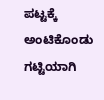ಪಟ್ಟಕ್ಕೆ ಅಂಟಿಕೊಂಡು ಗಟ್ಟಿಯಾಗಿ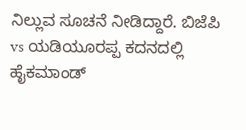ನಿಲ್ಲುವ ಸೂಚನೆ ನೀಡಿದ್ದಾರೆ. ಬಿಜೆಪಿ vs ಯಡಿಯೂರಪ್ಪ ಕದನದಲ್ಲಿ ಹೈಕಮಾಂಡ್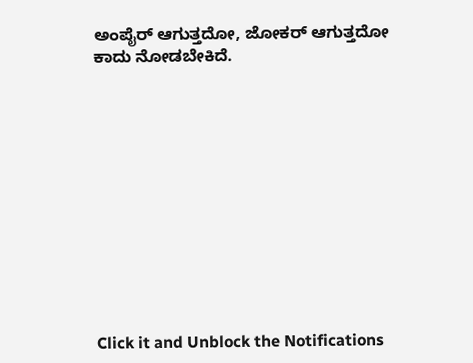ಅಂಪೈರ್ ಆಗುತ್ತದೋ, ಜೋಕರ್ ಆಗುತ್ತದೋ ಕಾದು ನೋಡಬೇಕಿದೆ.












Click it and Unblock the Notifications